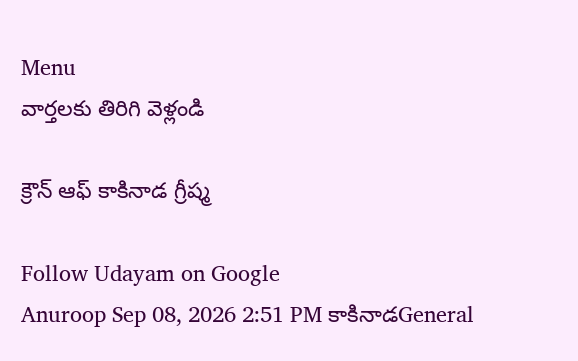Menu
వార్తలకు తిరిగి వెళ్లండి

క్రౌన్ ఆఫ్ కాకినాడ గ్రీష్మ

Follow Udayam on Google
Anuroop Sep 08, 2026 2:51 PM కాకినాడGeneral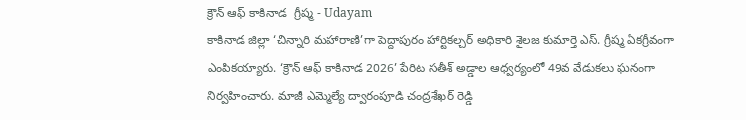క్రౌన్ ఆఫ్ కాకినాడ  గ్రీష్మ - Udayam
కాకినాడ జిల్లా ‘చిన్నారి మహారాణి’గా పెద్దాపురం హార్టికల్చర్ అధికారి శైలజ కుమార్తె ఎస్. గ్రీష్మ ఏకగ్రీవంగా ఎంపికయ్యారు. ‘క్రౌన్ ఆఫ్ కాకినాడ 2026’ పేరిట సతీశ్ అడ్డాల ఆధ్వర్యంలో 49వ వేడుకలు ఘనంగా నిర్వహించారు. మాజీ ఎమ్మెల్యే ద్వారంపూడి చంద్రశేఖర్ రెడ్డి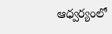ఆధ్వర్యంలో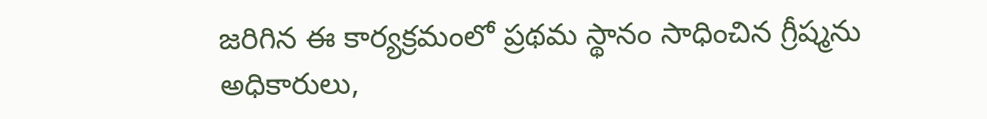జరిగిన ఈ కార్యక్రమంలో ప్రథమ స్థానం సాధించిన గ్రీష్మను అధికారులు,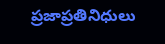ప్రజాప్రతినిధులు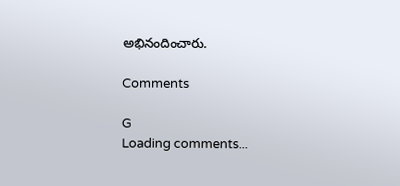అభినందించారు.

Comments

G
Loading comments...